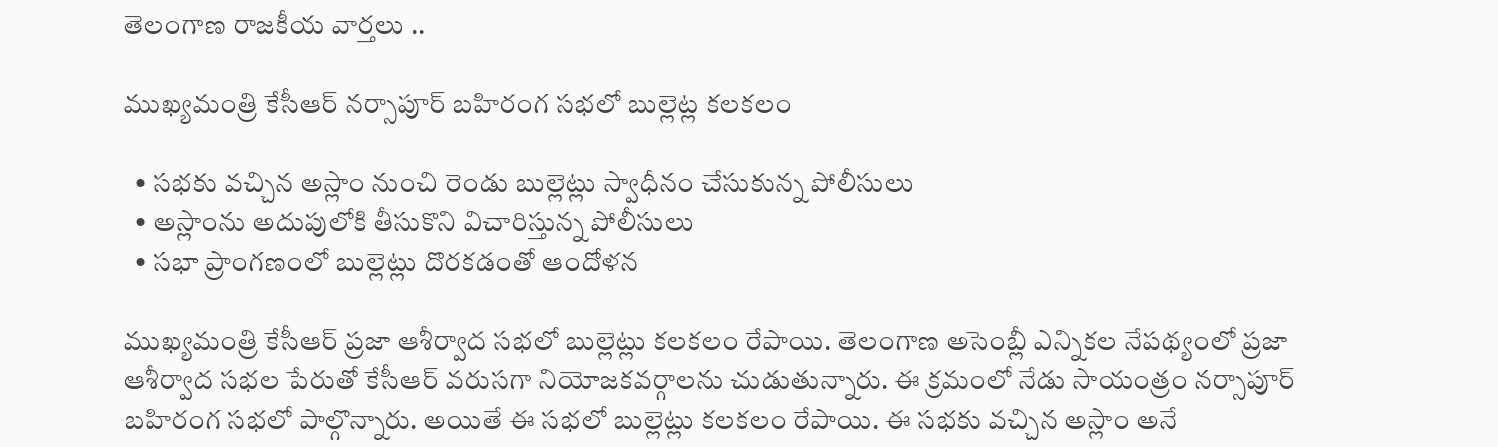తెలంగాణ రాజకీయ వార్తలు ..

ముఖ్యమంత్రి కేసీఆర్ నర్సాపూర్ బహిరంగ సభలో బుల్లెట్ల కలకలం

  • సభకు వచ్చిన అస్లాం నుంచి రెండు బుల్లెట్లు స్వాధీనం చేసుకున్న పోలీసులు
  • అస్లాంను అదుపులోకి తీసుకొని విచారిస్తున్న పోలీసులు
  • సభా ప్రాంగణంలో బుల్లెట్లు దొరకడంతో ఆందోళన

ముఖ్యమంత్రి కేసీఆర్ ప్రజా ఆశీర్వాద సభలో బుల్లెట్లు కలకలం రేపాయి. తెలంగాణ అసెంబ్లీ ఎన్నికల నేపథ్యంలో ప్రజా ఆశీర్వాద సభల పేరుతో కేసీఆర్ వరుసగా నియోజకవర్గాలను చుడుతున్నారు. ఈ క్రమంలో నేడు సాయంత్రం నర్సాపూర్ బహిరంగ సభలో పాల్గొన్నారు. అయితే ఈ సభలో బుల్లెట్లు కలకలం రేపాయి. ఈ సభకు వచ్చిన అస్లాం అనే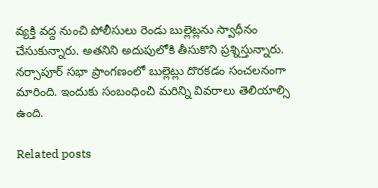వ్యక్తి వద్ద నుంచి పోలీసులు రెండు బుల్లెట్లను స్వాధీనం చేసుకున్నారు. అతనిని అదుపులోకి తీసుకొని ప్రశ్నిస్తున్నారు. నర్సాపూర్ సభా ప్రాంగణంలో బుల్లెట్లు దొరకడం సంచలనంగా మారింది. ఇందుకు సంబంధించి మరిన్ని వివరాలు తెలియాల్సి ఉంది.

Related posts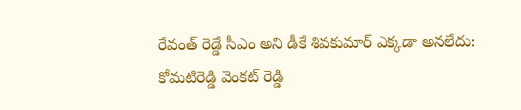రేవంత్ రెడ్డే సీఎం అని డీకే శివకుమార్ ఎక్కడా అనలేదు: కోమటిరెడ్డి వెంకట్ రెడ్డి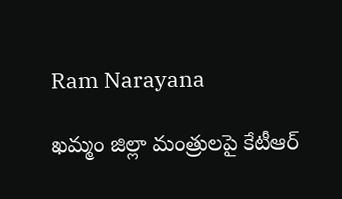Ram Narayana

ఖమ్మం జిల్లా మంత్రులపై కేటీఆర్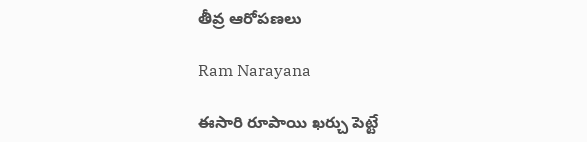తీవ్ర ఆరోపణలు

Ram Narayana

ఈసారి రూపాయి ఖర్చు పెట్టే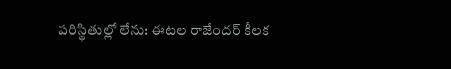పరిస్థితుల్లో లేను: ఈటల రాజేందర్ కీలక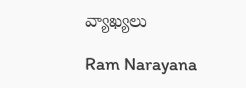వ్యాఖ్యలు

Ram Narayana